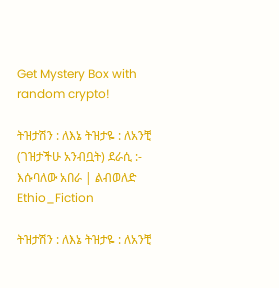Get Mystery Box with random crypto!

ትዝታሽን : ለእኔ ትዝታዬ : ለአንቺ (ገዝታችሁ አንብቧት) ደራሲ :- እሱባለው አበራ | ልብወለድ Ethio_Fiction

ትዝታሽን : ለእኔ ትዝታዬ : ለአንቺ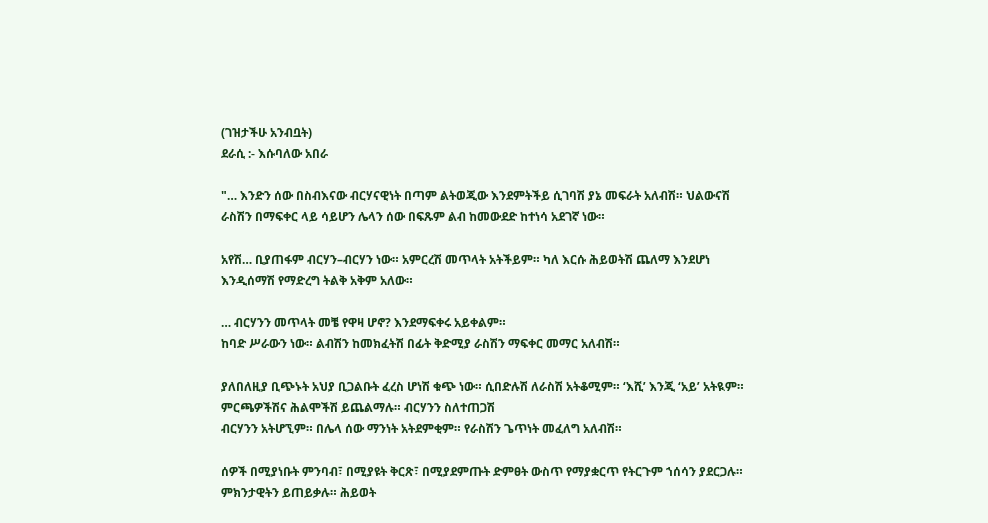(ገዝታችሁ አንብቧት)
ደራሲ :- እሱባለው አበራ

"… እንድን ሰው በስብእናው ብርሃናዊነት በጣም ልትወጂው እንደምትችይ ሲገባሽ ያኔ መፍራት አለብሽ። ህልውናሽ ራስሽን በማፍቀር ላይ ሳይሆን ሌላን ሰው በፍጹም ልብ ከመውደድ ከተነሳ አደገኛ ነው።

አየሽ… ቢያጠፋም ብርሃን–ብርሃን ነው። አምርረሽ መጥላት አትችይም። ካለ እርሱ ሕይወትሽ ጨለማ እንደሆነ እንዲሰማሽ የማድረግ ትልቅ አቅም አለው።

… ብርሃንን መጥላት መቼ የዋዛ ሆኖ? እንደማፍቀሩ አይቀልም።
ከባድ ሥራውን ነው። ልብሽን ከመክፈትሽ በፊት ቅድሚያ ራስሽን ማፍቀር መማር አለብሽ።

ያለበለዚያ ቢጭኑት አህያ ቢጋልቡት ፈረስ ሆነሽ ቁጭ ነው። ሲበድሉሽ ለራስሽ አትቆሚም። ‘እሺ’ እንጂ ‘አይ’ አትዪም። ምርጫዎችሽና ሕልሞችሽ ይጨልማሉ። ብርሃንን ስለተጠጋሽ
ብርሃንን አትሆኚም። በሌላ ሰው ማንነት አትደምቂም። የራስሽን ጌጥነት መፈለግ አለብሽ።

ሰዎች በሚያነቡት ምንባብ፣ በሚያዩት ቅርጽ፣ በሚያደምጡት ድምፀት ውስጥ የማያቋርጥ የትርጉም ኀሰሳን ያደርጋሉ። ምክንታዊትን ይጠይቃሉ። ሕይወት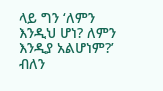ላይ ግን ‘ለምን እንዲህ ሆነ? ለምን እንዲያ አልሆነም?’ ብለን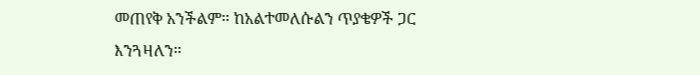መጠየቅ አንችልም። ከአልተመለሱልን ጥያቄዎች ጋር
እንጓዛለን።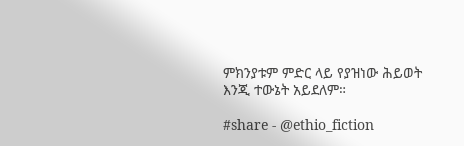ምክንያቱም ምድር ላይ የያዝነው ሕይወት እንጂ ተውኔት አይደለም።

#share - @ethio_fiction